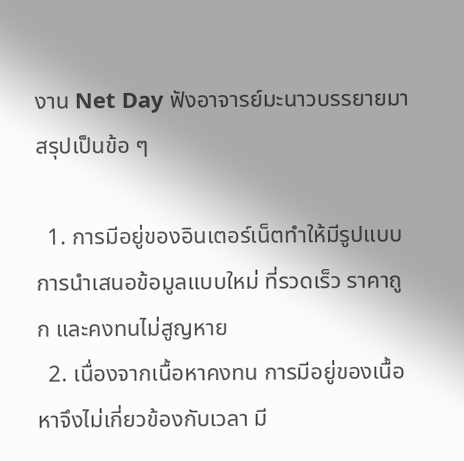งาน Net Day ฟังอาจารย์มะนาวบรรยายมา สรุปเป็นข้อ ๆ

  1. การมีอยู่ของอินเตอร์เน็ตทำให้มีรูปแบบการนำเสนอข้อมูลแบบใหม่ ที่รวดเร็ว ราคาถูก และคงทนไม่สูญหาย
  2. เนื่องจากเนื้อหาคงทน การมีอยู่ของเนื้อหาจึงไม่เกี่ยวข้องกับเวลา มี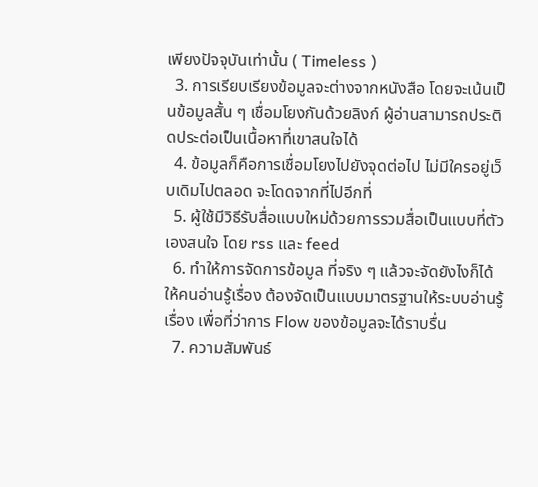เพียงปัจจุบันเท่านั้น ( Timeless )
  3. การเรียบเรียงข้อมูลจะต่างจากหนังสือ โดยจะเน้นเป็นข้อมูลสั้น ๆ เชื่อมโยงกันด้วยลิงก์ ผู้อ่านสามารถประติดประต่อเป็นเนื้อหาที่เขาสนใจได้
  4. ข้อมูลก็คือการเชื่อมโยงไปยังจุดต่อไป ไม่มีใครอยู่เว็บเดิมไปตลอด จะโดดจากที่ไปอีกที่
  5. ผู้ใช้มีวิธีรับสื่อแบบใหม่ด้วยการรวมสื่อเป็นแบบที่ตัวเองสนใจ โดย rss และ feed
  6. ทำให้การจัดการข้อมูล ที่จริง ๆ แล้วจะจัดยังไงก็ได้ให้คนอ่านรู้เรื่อง ต้องจัดเป็นแบบมาตรฐานให้ระบบอ่านรู้เรื่อง เพื่อที่ว่าการ Flow ของข้อมูลจะได้ราบรื่น
  7. ความสัมพันธ์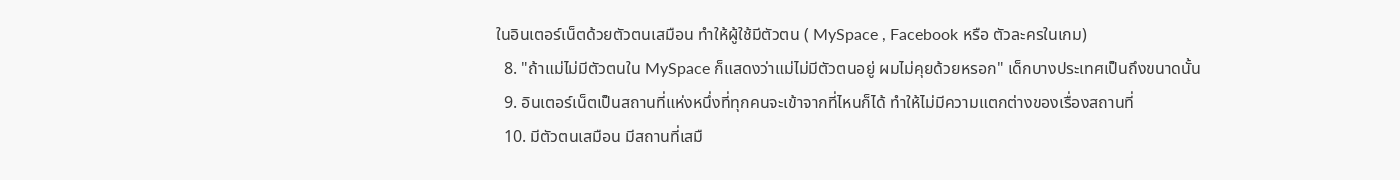ในอินเตอร์เน็ตด้วยตัวตนเสมือน ทำให้ผู้ใช้มีตัวตน ( MySpace , Facebook หรือ ตัวละครในเกม)
  8. "ถ้าแม่ไม่มีตัวตนใน MySpace ก็แสดงว่าแม่ไม่มีตัวตนอยู่ ผมไม่คุยด้วยหรอก" เด็กบางประเทศเป็นถึงขนาดนั้น
  9. อินเตอร์เน็ตเป็นสถานที่แห่งหนึ่งที่ทุกคนจะเข้าจากที่ไหนก็ได้ ทำให้ไม่มีความแตกต่างของเรื่องสถานที่
  10. มีตัวตนเสมือน มีสถานที่เสมื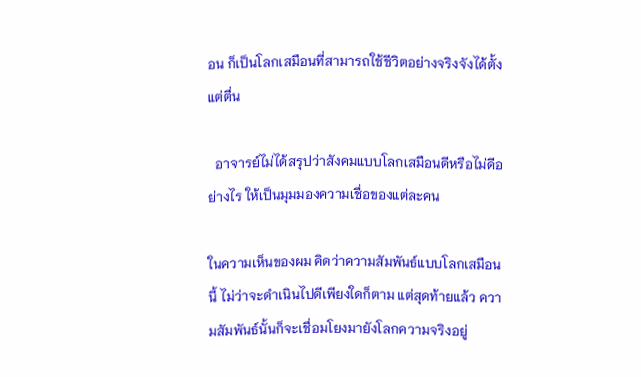อน ก็เป็นโลกเสมือนที่สามารถใช้ชีวิตอย่างจริงจังได้ตั้งแต่ตื่น

  อาจารย์ไม่ได้สรุปว่าสังคมแบบโลกเสมือนดีหรือไม่ดีอย่างไร ให้เป็นมุมมองความเชื่อของแต่ละคน

ในความเห็นของผม คิดว่าความสัมพันธ์แบบโลกเสมือนนี้ ไม่ว่าจะดำเนินไปดีเพียงใดก็ตาม แต่สุดท้ายแล้ว ความสัมพันธ์นั้นก็จะเชื่อมโยงมายังโลกความจริงอยู่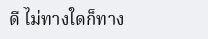ดี ไม่ทางใดก็ทาง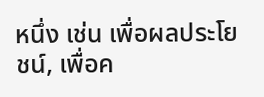หนึ่ง เช่น เพื่อผลประโยชน์, เพื่อค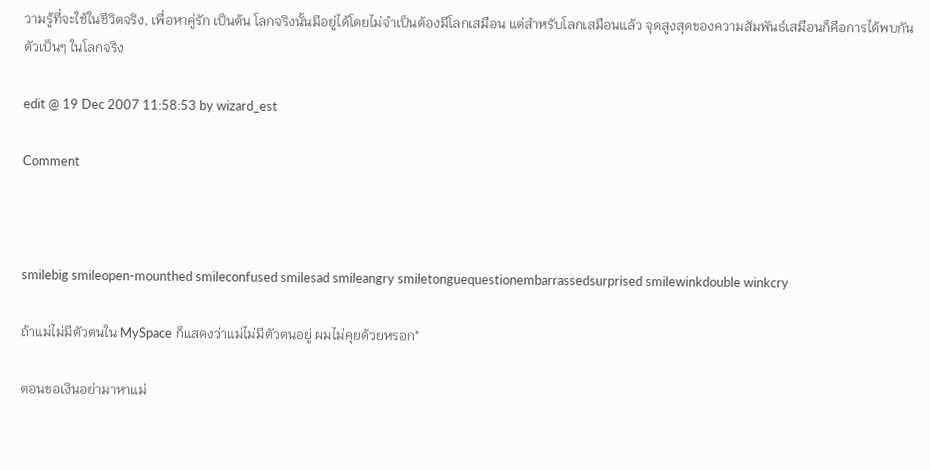วามรู้ที่จะใช้ในชีวิตจริง, เพื่อหาคู่รัก เป็นต้น โลกจริงนั้นมีอยู่ได้โดยไม่จำเป็นต้องมีโลกเสมือน แต่สำหรับโลกเสมือนแล้ว จุดสูงสุดของความสัมพันธ์เสมือนก็คือการได้พบกันตัวเป็นๆ ในโลกจริง

edit @ 19 Dec 2007 11:58:53 by wizard_est

Comment



smilebig smileopen-mounthed smileconfused smilesad smileangry smiletonguequestionembarrassedsurprised smilewinkdouble winkcry

ถ้าแม่ไม่มีตัวตนใน MySpace ก็แสดงว่าแม่ไม่มีตัวตนอยู่ ผมไม่คุยด้วยหรอก"

ตอนขอเงินอย่ามาหาแม่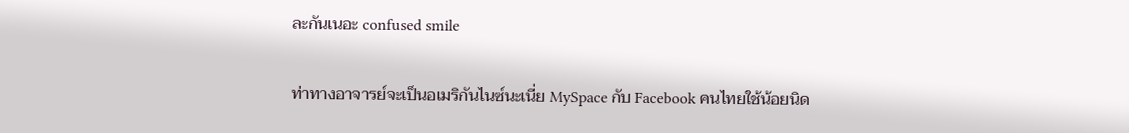ละกันเนอะ confused smile

ท่าทางอาจารย์จะเป็นอเมริกันไนซ์นะเนี่ย MySpace กับ Facebook คนไทยใช้น้อยนิด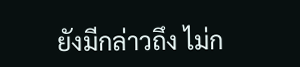ยังมีกล่าวถึง ไม่ก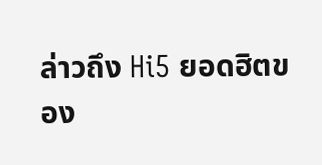ล่าวถึง Hi5 ยอดฮิตของ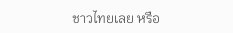ชาวไทยเลย หรือ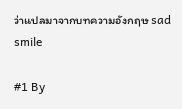ว่าแปลมาจากบทความอังกฤษ sad smile

#1 By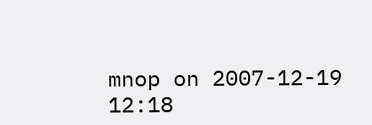mnop on 2007-12-19 12:18